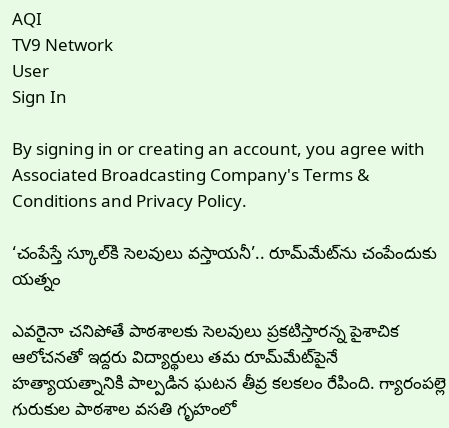AQI
TV9 Network
User
Sign In

By signing in or creating an account, you agree with Associated Broadcasting Company's Terms & Conditions and Privacy Policy.

‘చంపేస్తే స్కూల్‌కి సెలవులు వస్తాయనీ’.. రూమ్‌మేట్‌ను చంపేందుకు యత్నం

ఎవరైనా చనిపోతే పాఠశాలకు సెలవులు ప్రకటిస్తారన్న పైశాచిక ఆలోచనతో ఇద్దరు విద్యార్థులు తమ రూమ్‌మేట్‌పైనే హత్యాయత్నానికి పాల్పడిన ఘటన తీవ్ర కలకలం రేపింది. గ్యారంపల్లె గురుకుల పాఠశాల వసతి గృహంలో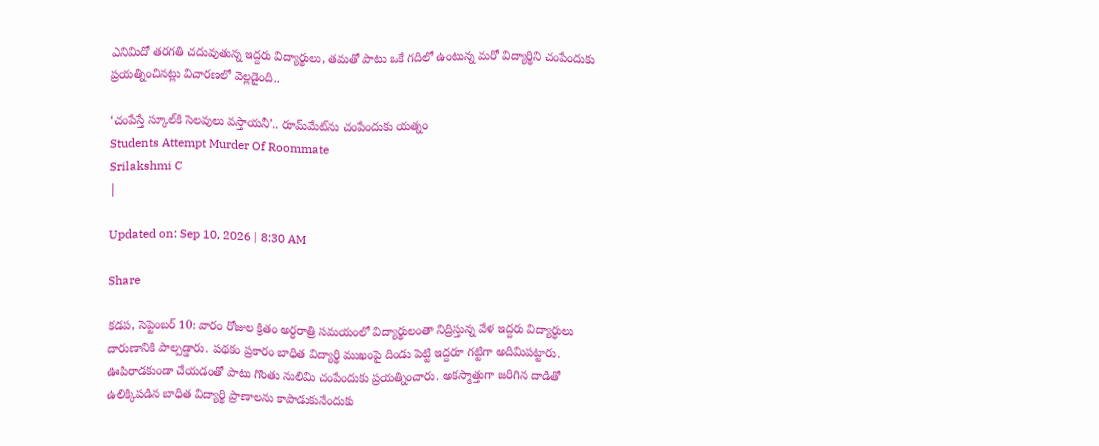ఎనిమిదో తరగతి చదువుతున్న ఇద్దరు విద్యార్థులు, తమతో పాటు ఒకే గదిలో ఉంటున్న మరో విద్యార్థిని చంపేందుకు ప్రయత్నించినట్లు విచారణలో వెల్లడైంది..

‘చంపేస్తే స్కూల్‌కి సెలవులు వస్తాయనీ’.. రూమ్‌మేట్‌ను చంపేందుకు యత్నం
Students Attempt Murder Of Roommate
Srilakshmi C
|

Updated on: Sep 10, 2026 | 8:30 AM

Share

కడప, సెప్టెంబర్‌ 10: వారం రోజుల క్రితం అర్ధరాత్రి సమయంలో విద్యార్థులంతా నిద్రిస్తున్న వేళ ఇద్దరు విద్యార్ధులు దారుణానికి పాల్పడ్డారు. పథకం ప్రకారం బాధిత విద్యార్థి ముఖంపై దిండు పెట్టి ఇద్దరూ గట్టిగా అదిమిపట్టారు. ఊపిరాడకుండా చేయడంతో పాటు గొంతు నులిమి చంపేందుకు ప్రయత్నించారు. అకస్మాత్తుగా జరిగిన దాడితో ఉలిక్కిపడిన బాధిత విద్యార్థి ప్రాణాలను కాపాడుకునేందుకు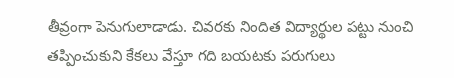తీవ్రంగా పెనుగులాడాడు. చివరకు నిందిత విద్యార్థుల పట్టు నుంచి తప్పించుకుని కేకలు వేస్తూ గది బయటకు పరుగులు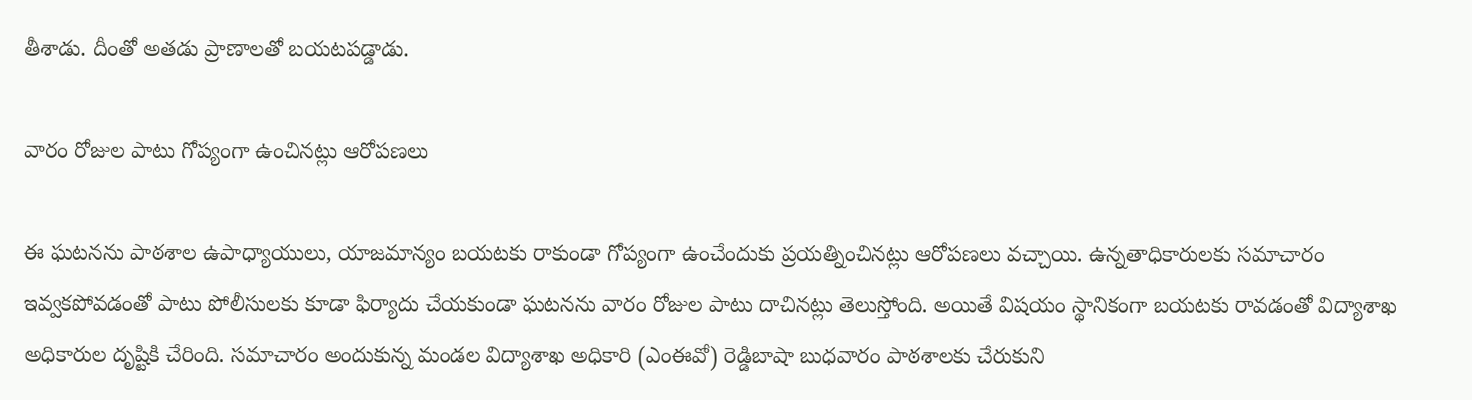తీశాడు. దీంతో అతడు ప్రాణాలతో బయటపడ్డాడు.

వారం రోజుల పాటు గోప్యంగా ఉంచినట్లు ఆరోపణలు

ఈ ఘటనను పాఠశాల ఉపాధ్యాయులు, యాజమాన్యం బయటకు రాకుండా గోప్యంగా ఉంచేందుకు ప్రయత్నించినట్లు ఆరోపణలు వచ్చాయి. ఉన్నతాధికారులకు సమాచారం ఇవ్వకపోవడంతో పాటు పోలీసులకు కూడా ఫిర్యాదు చేయకుండా ఘటనను వారం రోజుల పాటు దాచినట్లు తెలుస్తోంది. అయితే విషయం స్థానికంగా బయటకు రావడంతో విద్యాశాఖ అధికారుల దృష్టికి చేరింది. సమాచారం అందుకున్న మండల విద్యాశాఖ అధికారి (ఎంఈవో) రెడ్డిబాషా బుధవారం పాఠశాలకు చేరుకుని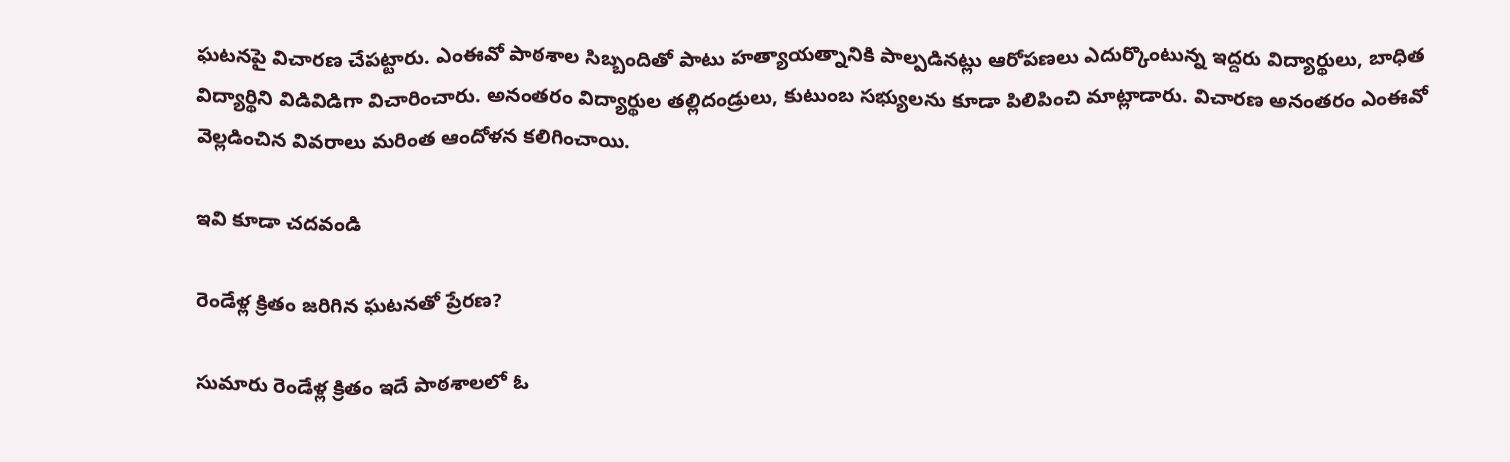ఘటనపై విచారణ చేపట్టారు. ఎంఈవో పాఠశాల సిబ్బందితో పాటు హత్యాయత్నానికి పాల్పడినట్లు ఆరోపణలు ఎదుర్కొంటున్న ఇద్దరు విద్యార్థులు, బాధిత విద్యార్థిని విడివిడిగా విచారించారు. అనంతరం విద్యార్థుల తల్లిదండ్రులు, కుటుంబ సభ్యులను కూడా పిలిపించి మాట్లాడారు. విచారణ అనంతరం ఎంఈవో వెల్లడించిన వివరాలు మరింత ఆందోళన కలిగించాయి.

ఇవి కూడా చదవండి

రెండేళ్ల క్రితం జరిగిన ఘటనతో ప్రేరణ?

సుమారు రెండేళ్ల క్రితం ఇదే పాఠశాలలో ఓ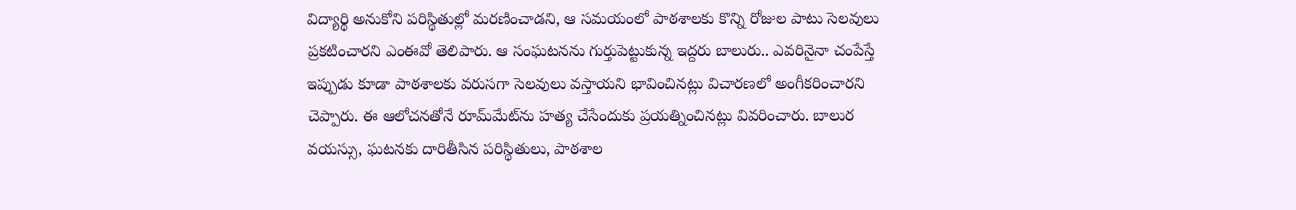విద్యార్థి అనుకోని పరిస్థితుల్లో మరణించాడని, ఆ సమయంలో పాఠశాలకు కొన్ని రోజుల పాటు సెలవులు ప్రకటించారని ఎంఈవో తెలిపారు. ఆ సంఘటనను గుర్తుపెట్టుకున్న ఇద్దరు బాలురు.. ఎవరినైనా చంపేస్తే ఇప్పుడు కూడా పాఠశాలకు వరుసగా సెలవులు వస్తాయని భావించినట్లు విచారణలో అంగీకరించారని చెప్పారు. ఈ ఆలోచనతోనే రూమ్‌మేట్‌ను హత్య చేసేందుకు ప్రయత్నించినట్లు వివరించారు. బాలుర వయస్సు, ఘటనకు దారితీసిన పరిస్థితులు, పాఠశాల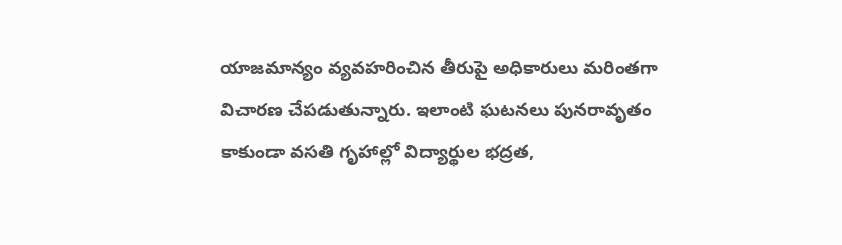యాజమాన్యం వ్యవహరించిన తీరుపై అధికారులు మరింతగా విచారణ చేపడుతున్నారు. ఇలాంటి ఘటనలు పునరావృతం కాకుండా వసతి గృహాల్లో విద్యార్థుల భద్రత,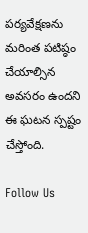పర్యవేక్షణను మరింత పటిష్ఠం చేయాల్సిన అవసరం ఉందని ఈ ఘటన స్పష్టం చేస్తోంది.

Follow Us